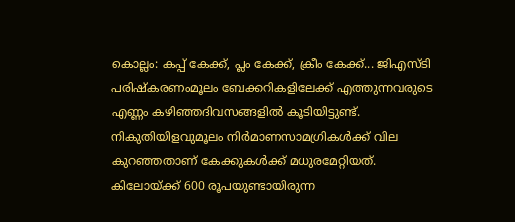കൊല്ലം: കപ്പ് കേക്ക്, പ്ലം കേക്ക്, ക്രീം കേക്ക്... ജിഎസ്ടി പരിഷ്‌കരണംമൂലം ബേക്കറികളിലേക്ക് എത്തുന്നവരുടെ എണ്ണം കഴിഞ്ഞദിവസങ്ങളില്‍ കൂടിയിട്ടുണ്ട്. നികുതിയിളവുമൂലം നിര്‍മാണസാമഗ്രികള്‍ക്ക് വില കുറഞ്ഞതാണ് കേക്കുകള്‍ക്ക് മധുരമേറ്റിയത്. കിലോയ്ക്ക് 600 രൂപയുണ്ടായിരുന്ന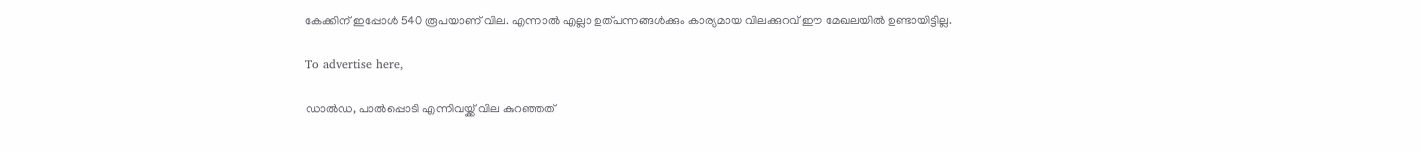കേക്കിന് ഇപ്പോള്‍ 540 രൂപയാണ് വില. എന്നാല്‍ എല്ലാ ഉത്പന്നങ്ങള്‍ക്കും കാര്യമായ വിലക്കുറവ് ഈ മേഖലയില്‍ ഉണ്ടായിട്ടില്ല.

To advertise here,

ഡാല്‍ഡ, പാല്‍പ്പൊടി എന്നിവയ്ക്ക് വില കുറഞ്ഞത്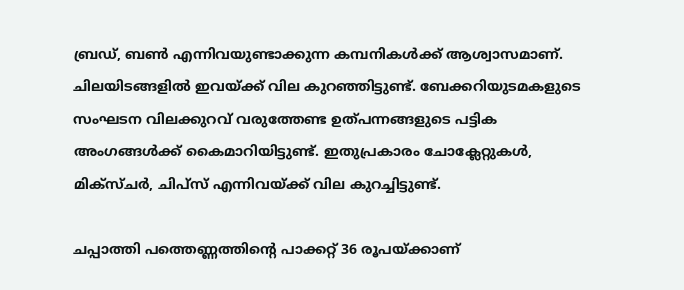ബ്രഡ്, ബണ്‍ എന്നിവയുണ്ടാക്കുന്ന കമ്പനികള്‍ക്ക് ആശ്വാസമാണ്. ചിലയിടങ്ങളില്‍ ഇവയ്ക്ക് വില കുറഞ്ഞിട്ടുണ്ട്. ബേക്കറിയുടമകളുടെ സംഘടന വിലക്കുറവ് വരുത്തേണ്ട ഉത്പന്നങ്ങളുടെ പട്ടിക അംഗങ്ങള്‍ക്ക് കൈമാറിയിട്ടുണ്ട്. ഇതുപ്രകാരം ചോക്ലേറ്റുകള്‍, മിക്‌സ്ചര്‍, ചിപ്സ് എന്നിവയ്ക്ക് വില കുറച്ചിട്ടുണ്ട്.

ചപ്പാത്തി പത്തെണ്ണത്തിന്റെ പാക്കറ്റ് 36 രൂപയ്ക്കാണ്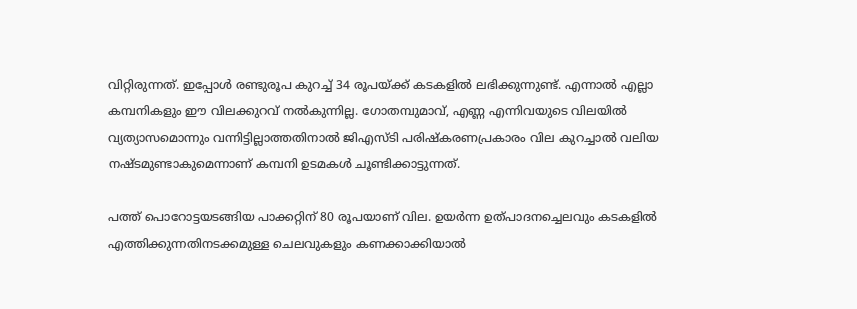വിറ്റിരുന്നത്. ഇപ്പോള്‍ രണ്ടുരൂപ കുറച്ച് 34 രൂപയ്ക്ക് കടകളില്‍ ലഭിക്കുന്നുണ്ട്. എന്നാല്‍ എല്ലാ കമ്പനികളും ഈ വിലക്കുറവ് നല്‍കുന്നില്ല. ഗോതമ്പുമാവ്, എണ്ണ എന്നിവയുടെ വിലയില്‍ വ്യത്യാസമൊന്നും വന്നിട്ടില്ലാത്തതിനാല്‍ ജിഎസ്ടി പരിഷ്‌കരണപ്രകാരം വില കുറച്ചാല്‍ വലിയ നഷ്ടമുണ്ടാകുമെന്നാണ് കമ്പനി ഉടമകള്‍ ചൂണ്ടിക്കാട്ടുന്നത്.

പത്ത് പൊറോട്ടയടങ്ങിയ പാക്കറ്റിന് 80 രൂപയാണ് വില. ഉയര്‍ന്ന ഉത്പാദനച്ചെലവും കടകളില്‍ എത്തിക്കുന്നതിനടക്കമുള്ള ചെലവുകളും കണക്കാക്കിയാല്‍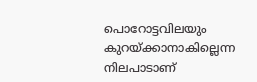പൊറോട്ടവിലയും കുറയ്ക്കാനാകില്ലെന്ന നിലപാടാണ്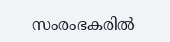സംരംഭകരില്‍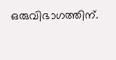ഒരുവിഭാഗത്തിന്.